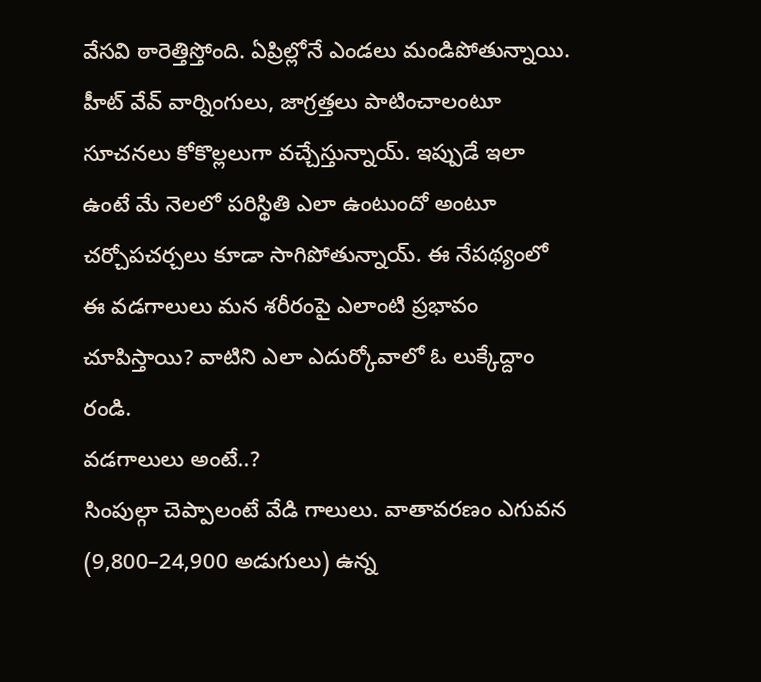వేసవి ఠారెత్తిస్తోంది. ఏప్రిల్లోనే ఎండలు మండిపోతున్నాయి. హీట్ వేవ్ వార్నింగులు, జాగ్రత్తలు పాటించాలంటూ సూచనలు కోకొల్లలుగా వచ్చేస్తున్నాయ్. ఇప్పుడే ఇలా ఉంటే మే నెలలో పరిస్థితి ఎలా ఉంటుందో అంటూ చర్చోపచర్చలు కూడా సాగిపోతున్నాయ్. ఈ నేపథ్యంలో ఈ వడగాలులు మన శరీరంపై ఎలాంటి ప్రభావం చూపిస్తాయి? వాటిని ఎలా ఎదుర్కోవాలో ఓ లుక్కేద్దాం రండి.
వడగాలులు అంటే..?
సింపుల్గా చెప్పాలంటే వేడి గాలులు. వాతావరణం ఎగువన (9,800–24,900 అడుగులు) ఉన్న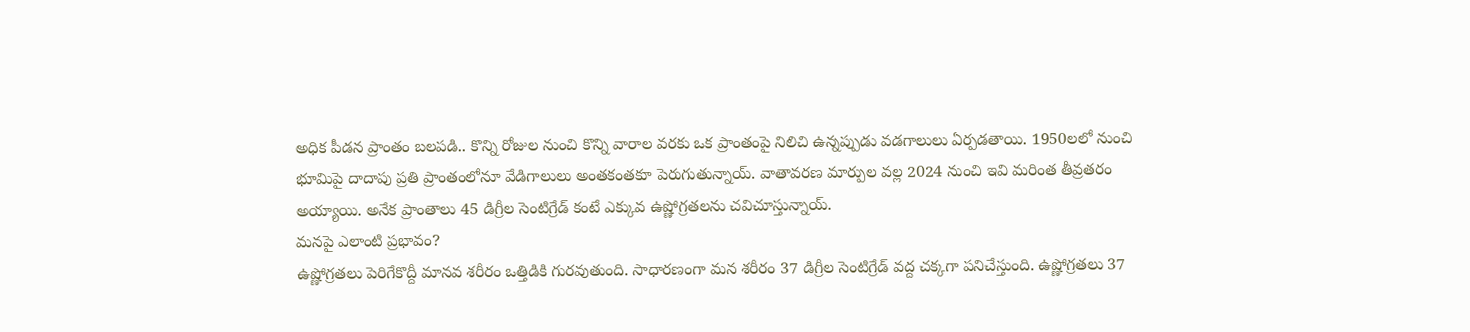అధిక పీడన ప్రాంతం బలపడి.. కొన్ని రోజుల నుంచి కొన్ని వారాల వరకు ఒక ప్రాంతంపై నిలిచి ఉన్నప్పుడు వడగాలులు ఏర్పడతాయి. 1950లలో నుంచి భూమిపై దాదాపు ప్రతి ప్రాంతంలోనూ వేడిగాలులు అంతకంతకూ పెరుగుతున్నాయ్. వాతావరణ మార్పుల వల్ల 2024 నుంచి ఇవి మరింత తీవ్రతరం అయ్యాయి. అనేక ప్రాంతాలు 45 డిగ్రీల సెంటిగ్రేడ్ కంటే ఎక్కువ ఉష్ణోగ్రతలను చవిచూస్తున్నాయ్.
మనపై ఎలాంటి ప్రభావం?
ఉష్ణోగ్రతలు పెరిగేకొద్దీ మానవ శరీరం ఒత్తిడికి గురవుతుంది. సాధారణంగా మన శరీరం 37 డిగ్రీల సెంటిగ్రేడ్ వద్ద చక్కగా పనిచేస్తుంది. ఉష్ణోగ్రతలు 37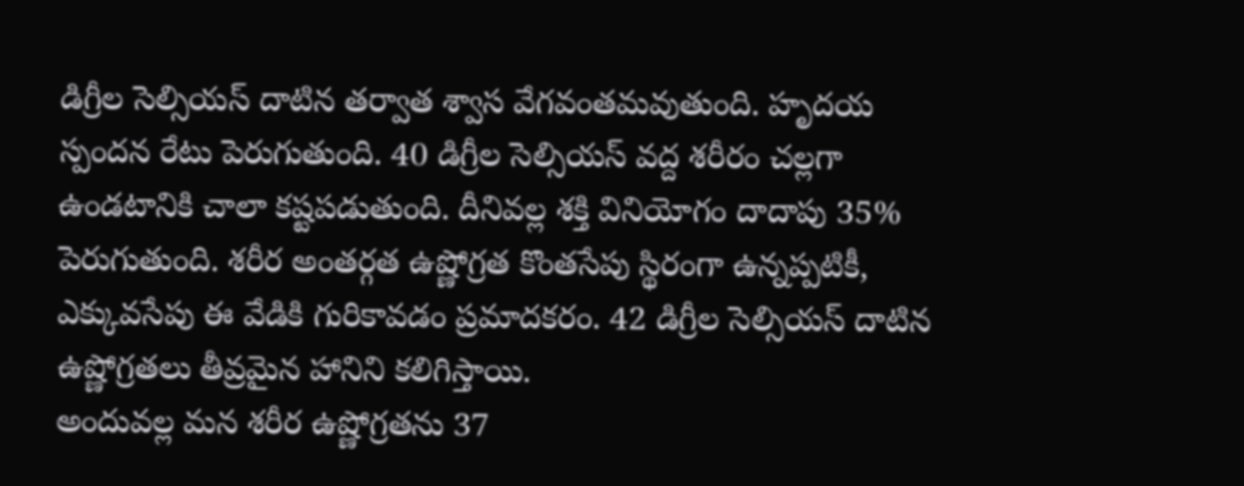డిగ్రీల సెల్సియస్ దాటిన తర్వాత శ్వాస వేగవంతమవుతుంది. హృదయ స్పందన రేటు పెరుగుతుంది. 40 డిగ్రీల సెల్సియస్ వద్ద శరీరం చల్లగా ఉండటానికి చాలా కష్టపడుతుంది. దీనివల్ల శక్తి వినియోగం దాదాపు 35% పెరుగుతుంది. శరీర అంతర్గత ఉష్ణోగ్రత కొంతసేపు స్థిరంగా ఉన్నప్పటికీ, ఎక్కువసేపు ఈ వేడికి గురికావడం ప్రమాదకరం. 42 డిగ్రీల సెల్సియస్ దాటిన ఉష్ణోగ్రతలు తీవ్రమైన హానిని కలిగిస్తాయి.
అందువల్ల మన శరీర ఉష్ణోగ్రతను 37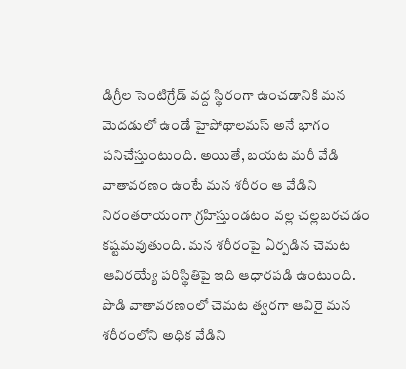డిగ్రీల సెంటిగ్రేడ్ వద్ద స్థిరంగా ఉంచడానికి మన మెదడులో ఉండే హైపోథాలమస్ అనే భాగం పనిచేస్తుంటుంది. అయితే, బయట మరీ వేడి వాతావరణం ఉంటే మన శరీరం ఆ వేడిని నిరంతరాయంగా గ్రహిస్తుండటం వల్ల చల్లబరచడం కష్టమవుతుంది. మన శరీరంపై ఏర్పడిన చెమట ఆవిరయ్యే పరిస్థితిపై ఇది ఆధారపడి ఉంటుంది.
పొడి వాతావరణంలో చెమట త్వరగా ఆవిరై మన శరీరంలోని అధిక వేడిని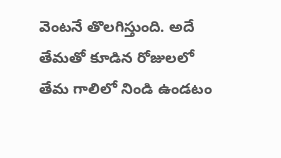వెంటనే తొలగిస్తుంది. అదే తేమతో కూడిన రోజులలో తేమ గాలిలో నిండి ఉండటం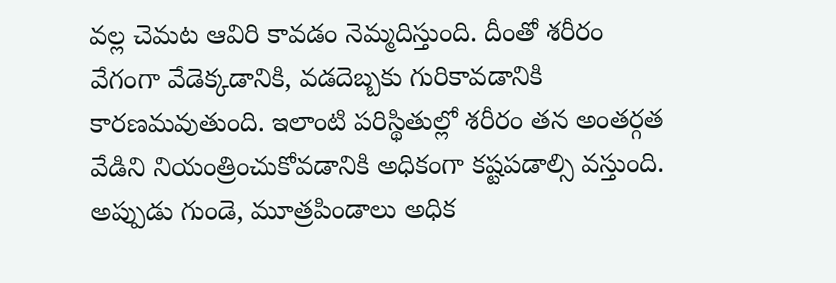వల్ల చెమట ఆవిరి కావడం నెమ్మదిస్తుంది. దీంతో శరీరం వేగంగా వేడెక్కడానికి, వడదెబ్బకు గురికావడానికి కారణమవుతుంది. ఇలాంటి పరిస్థితుల్లో శరీరం తన అంతర్గత వేడిని నియంత్రించుకోవడానికి అధికంగా కష్టపడాల్సి వస్తుంది. అప్పుడు గుండె, మూత్రపిండాలు అధిక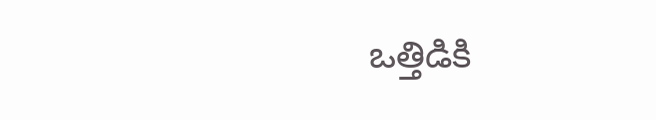ఒత్తిడికి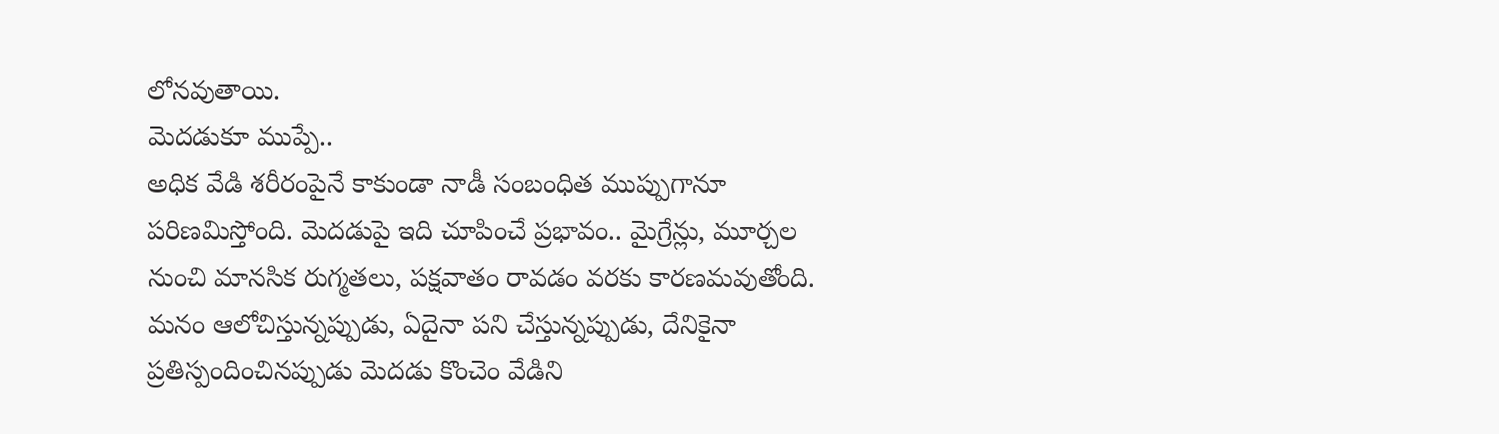లోనవుతాయి.
మెదడుకూ ముప్పే..
అధిక వేడి శరీరంపైనే కాకుండా నాడీ సంబంధిత ముప్పుగానూ పరిణమిస్తోంది. మెదడుపై ఇది చూపించే ప్రభావం.. మైగ్రేన్లు, మూర్చల నుంచి మానసిక రుగ్మతలు, పక్షవాతం రావడం వరకు కారణమవుతోంది. మనం ఆలోచిస్తున్నప్పుడు, ఏదైనా పని చేస్తున్నప్పుడు, దేనికైనా ప్రతిస్పందించినప్పుడు మెదడు కొంచెం వేడిని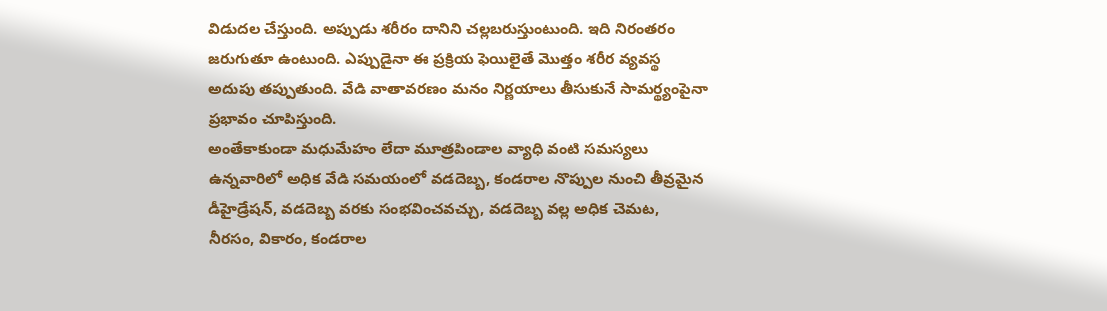విడుదల చేస్తుంది. అప్పుడు శరీరం దానిని చల్లబరుస్తుంటుంది. ఇది నిరంతరం జరుగుతూ ఉంటుంది. ఎప్పుడైనా ఈ ప్రక్రియ ఫెయిలైతే మొత్తం శరీర వ్యవస్థ అదుపు తప్పుతుంది. వేడి వాతావరణం మనం నిర్ణయాలు తీసుకునే సామర్థ్యంపైనా ప్రభావం చూపిస్తుంది.
అంతేకాకుండా మధుమేహం లేదా మూత్రపిండాల వ్యాధి వంటి సమస్యలు ఉన్నవారిలో అధిక వేడి సమయంలో వడదెబ్బ, కండరాల నొప్పుల నుంచి తీవ్రమైన డీహైడ్రేషన్, వడదెబ్బ వరకు సంభవించవచ్చు, వడదెబ్బ వల్ల అధిక చెమట, నీరసం, వికారం, కండరాల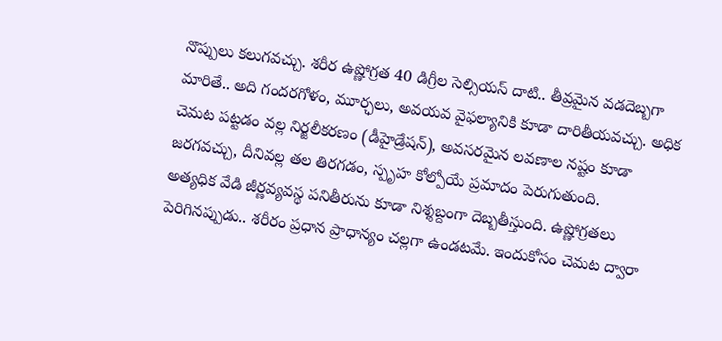నొప్పులు కలుగవచ్చు. శరీర ఉష్ణోగ్రత 40 డిగ్రీల సెల్సియస్ దాటి.. తీవ్రమైన వడదెబ్బగా మారితే.. అది గందరగోళం, మూర్ఛలు, అవయవ వైఫల్యానికి కూడా దారితీయవచ్చు. అధిక చెమట పట్టడం వల్ల నిర్జలీకరణం (డీహైడ్రేషన్), అవసరమైన లవణాల నష్టం కూడా జరగవచ్చు, దీనివల్ల తల తిరగడం, స్పృహ కోల్పోయే ప్రమాదం పెరుగుతుంది.
అత్యధిక వేడి జీర్ణవ్యవస్థ పనితీరును కూడా నిశ్శబ్దంగా దెబ్బతీస్తుంది. ఉష్ణోగ్రతలు పెరిగినప్పుడు.. శరీరం ప్రధాన ప్రాధాన్యం చల్లగా ఉండటమే. ఇందుకోసం చెమట ద్వారా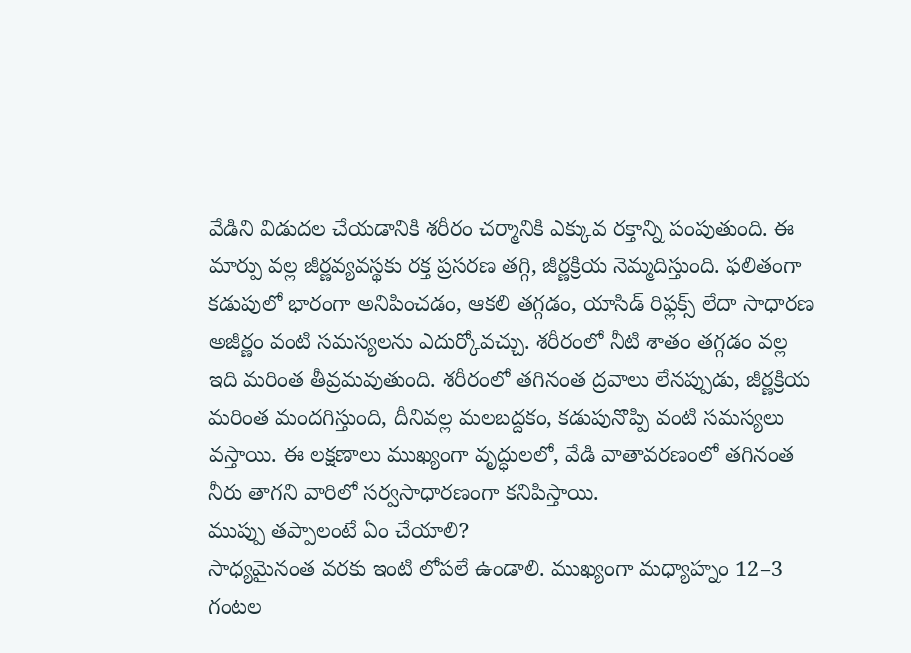వేడిని విడుదల చేయడానికి శరీరం చర్మానికి ఎక్కువ రక్తాన్ని పంపుతుంది. ఈ మార్పు వల్ల జీర్ణవ్యవస్థకు రక్త ప్రసరణ తగ్గి, జీర్ణక్రియ నెమ్మదిస్తుంది. ఫలితంగా కడుపులో భారంగా అనిపించడం, ఆకలి తగ్గడం, యాసిడ్ రిఫ్లక్స్ లేదా సాధారణ అజీర్ణం వంటి సమస్యలను ఎదుర్కోవచ్చు. శరీరంలో నీటి శాతం తగ్గడం వల్ల ఇది మరింత తీవ్రమవుతుంది. శరీరంలో తగినంత ద్రవాలు లేనప్పుడు, జీర్ణక్రియ మరింత మందగిస్తుంది, దీనివల్ల మలబద్దకం, కడుపునొప్పి వంటి సమస్యలు వస్తాయి. ఈ లక్షణాలు ముఖ్యంగా వృద్ధులలో, వేడి వాతావరణంలో తగినంత నీరు తాగని వారిలో సర్వసాధారణంగా కనిపిస్తాయి.
ముప్పు తప్పాలంటే ఏం చేయాలి?
సాధ్యమైనంత వరకు ఇంటి లోపలే ఉండాలి. ముఖ్యంగా మధ్యాహ్నం 12–3 గంటల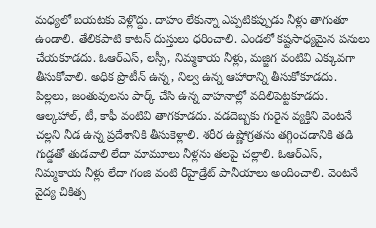మధ్యలో బయటకు వెళ్లొద్దు. దాహం లేకున్నా ఎప్పటికప్పుడు నీళ్లు తాగుతూ ఉండాలి. తేలికపాటి కాటన్ దుస్తులు ధరించాలి. ఎండలో కష్టసాధ్యమైన పనులు చేయకూడదు. ఓఆర్ఎస్, లస్సీ, నిమ్మకాయ నీళ్లు, మజ్జిగ వంటివి ఎక్కువగా తీసుకోవాలి. అధిక ప్రొటీన్ ఉన్న, నిల్వ ఉన్న ఆహారాన్ని తీసుకోకూడదు.
పిల్లలు, జంతువులను పార్క్ చేసి ఉన్న వాహనాల్లో వదిలిపెట్టకూడదు. ఆల్కహాల్, టీ, కాఫీ వంటివి తాగకూడదు. వడదెబ్బకు గురైన వ్యక్తిని వెంటనే చల్లని నీడ ఉన్న ప్రదేశానికి తీసుకెళ్లాలి. శరీర ఉష్ణోగ్రతను తగ్గించడానికి తడి గుడ్డతో తుడవాలి లేదా మామూలు నీళ్లను తలపై చల్లాలి. ఓఆర్ఎస్, నిమ్మకాయ నీళ్లు లేదా గంజి వంటి రీహైడ్రేట్ పానీయాలు అందించాలి. వెంటనే వైద్య చికిత్స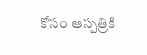కోసం ఆస్పత్రికి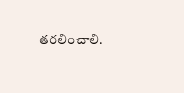తరలించాలి.